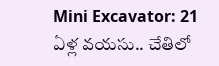Mini Excavator: 21 ఏళ్ల వయసు.. చేతిలో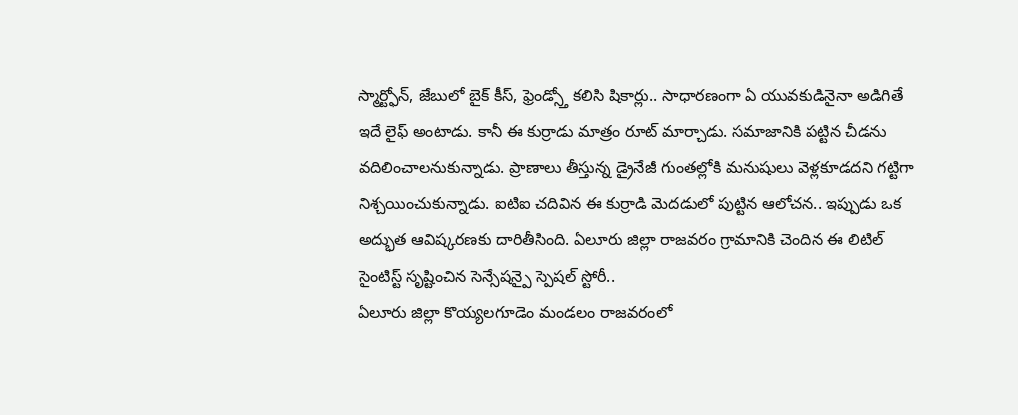స్మార్ట్ఫోన్, జేబులో బైక్ కీస్, ఫ్రెండ్స్తో కలిసి షికార్లు.. సాధారణంగా ఏ యువకుడినైనా అడిగితే ఇదే లైఫ్ అంటాడు. కానీ ఈ కుర్రాడు మాత్రం రూట్ మార్చాడు. సమాజానికి పట్టిన చీడను వదిలించాలనుకున్నాడు. ప్రాణాలు తీస్తున్న డ్రైనేజీ గుంతల్లోకి మనుషులు వెళ్లకూడదని గట్టిగా నిశ్చయించుకున్నాడు. ఐటిఐ చదివిన ఈ కుర్రాడి మెదడులో పుట్టిన ఆలోచన.. ఇప్పుడు ఒక అద్భుత ఆవిష్కరణకు దారితీసింది. ఏలూరు జిల్లా రాజవరం గ్రామానికి చెందిన ఈ లిటిల్ సైంటిస్ట్ సృష్టించిన సెన్సేషన్పై స్పెషల్ స్టోరీ..
ఏలూరు జిల్లా కొయ్యలగూడెం మండలం రాజవరంలో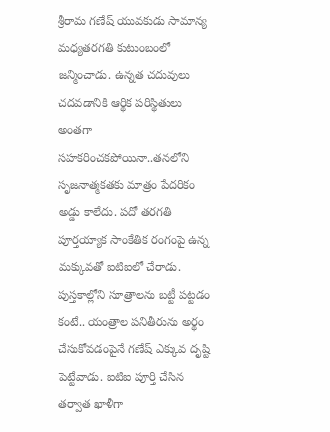శ్రీరామ గణేష్ యువకుడు సామాన్య మధ్యతరగతి కుటుంబంలో జన్మించాడు. ఉన్నత చదువులు చదవడానికి ఆర్థిక పరిస్థితులు అంతగా సహకరించకపోయినా..తనలోని సృజనాత్మకతకు మాత్రం పేదరికం అడ్డు కాలేదు. పదో తరగతి పూర్తయ్యాక సాంకేతిక రంగంపై ఉన్న మక్కువతో ఐటిఐలో చేరాడు. పుస్తకాల్లోని సూత్రాలను బట్టీ పట్టడం కంటే.. యంత్రాల పనితీరును అర్థం చేసుకోవడంపైనే గణేష్ ఎక్కువ దృష్టి పెట్టేవాడు. ఐటిఐ పూర్తి చేసిన తర్వాత ఖాళీగా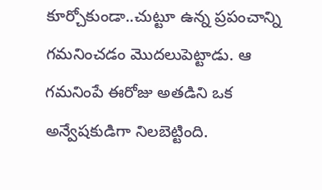కూర్చోకుండా..చుట్టూ ఉన్న ప్రపంచాన్ని గమనించడం మొదలుపెట్టాడు. ఆ గమనింపే ఈరోజు అతడిని ఒక అన్వేషకుడిగా నిలబెట్టింది.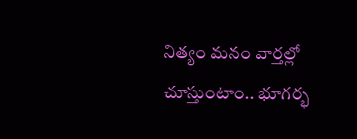నిత్యం మనం వార్తల్లో చూస్తుంటాం.. భూగర్భ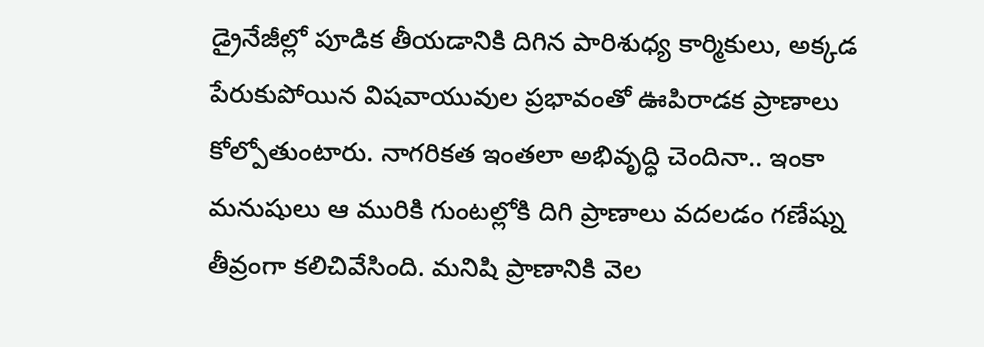డ్రైనేజీల్లో పూడిక తీయడానికి దిగిన పారిశుధ్య కార్మికులు, అక్కడ పేరుకుపోయిన విషవాయువుల ప్రభావంతో ఊపిరాడక ప్రాణాలు కోల్పోతుంటారు. నాగరికత ఇంతలా అభివృద్ధి చెందినా.. ఇంకా మనుషులు ఆ మురికి గుంటల్లోకి దిగి ప్రాణాలు వదలడం గణేష్ను తీవ్రంగా కలిచివేసింది. మనిషి ప్రాణానికి వెల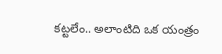కట్టలేం.. అలాంటిది ఒక యంత్రం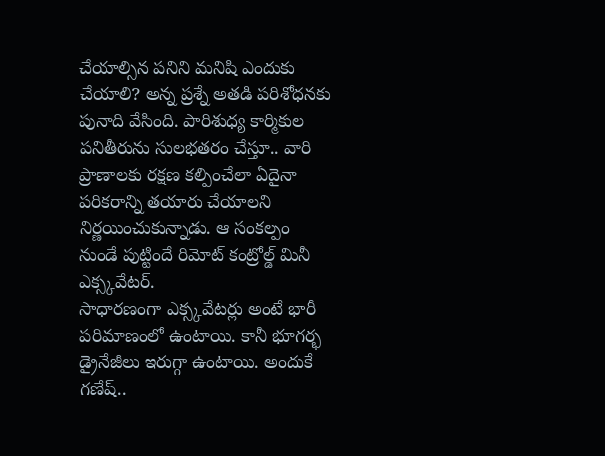చేయాల్సిన పనిని మనిషి ఎందుకు చేయాలి? అన్న ప్రశ్నే అతడి పరిశోధనకు పునాది వేసింది. పారిశుధ్య కార్మికుల పనితీరును సులభతరం చేస్తూ.. వారి ప్రాణాలకు రక్షణ కల్పించేలా ఏదైనా పరికరాన్ని తయారు చేయాలని నిర్ణయించుకున్నాడు. ఆ సంకల్పం నుండే పుట్టిందే రిమోట్ కంట్రోల్డ్ మినీ ఎక్స్కవేటర్.
సాధారణంగా ఎక్స్కవేటర్లు అంటే భారీ పరిమాణంలో ఉంటాయి. కానీ భూగర్భ డ్రైనేజీలు ఇరుగ్గా ఉంటాయి. అందుకే గణేష్..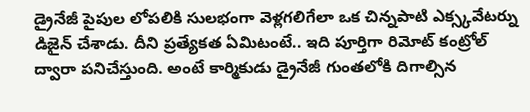డ్రైనేజీ పైపుల లోపలికి సులభంగా వెళ్లగలిగేలా ఒక చిన్నపాటి ఎక్స్కవేటర్ను డిజైన్ చేశాడు. దీని ప్రత్యేకత ఏమిటంటే.. ఇది పూర్తిగా రిమోట్ కంట్రోల్ ద్వారా పనిచేస్తుంది. అంటే కార్మికుడు డ్రైనేజీ గుంతలోకి దిగాల్సిన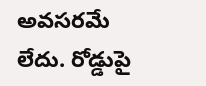అవసరమే లేదు. రోడ్డుపై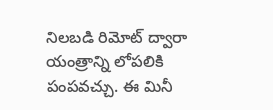నిలబడి రిమోట్ ద్వారా యంత్రాన్ని లోపలికి పంపవచ్చు. ఈ మినీ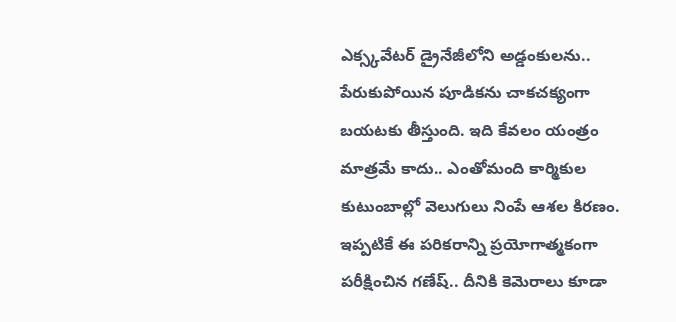ఎక్స్కవేటర్ డ్రైనేజీలోని అడ్డంకులను.. పేరుకుపోయిన పూడికను చాకచక్యంగా బయటకు తీస్తుంది. ఇది కేవలం యంత్రం మాత్రమే కాదు.. ఎంతోమంది కార్మికుల కుటుంబాల్లో వెలుగులు నింపే ఆశల కిరణం. ఇప్పటికే ఈ పరికరాన్ని ప్రయోగాత్మకంగా పరీక్షించిన గణేష్.. దీనికి కెమెరాలు కూడా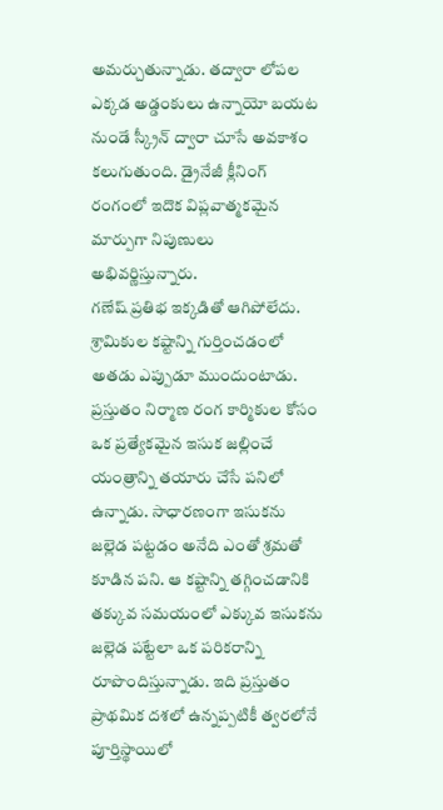అమర్చుతున్నాడు. తద్వారా లోపల ఎక్కడ అడ్డంకులు ఉన్నాయో బయట నుండే స్క్రీన్ ద్వారా చూసే అవకాశం కలుగుతుంది. డ్రైనేజీ క్లీనింగ్ రంగంలో ఇదొక విప్లవాత్మకమైన మార్పుగా నిపుణులు అభివర్ణిస్తున్నారు.
గణేష్ ప్రతిభ ఇక్కడితో ఆగిపోలేదు. శ్రామికుల కష్టాన్ని గుర్తించడంలో అతడు ఎప్పుడూ ముందుంటాడు. ప్రస్తుతం నిర్మాణ రంగ కార్మికుల కోసం ఒక ప్రత్యేకమైన ఇసుక జల్లించే యంత్రాన్ని తయారు చేసే పనిలో ఉన్నాడు. సాధారణంగా ఇసుకను జల్లెడ పట్టడం అనేది ఎంతో శ్రమతో కూడిన పని. ఆ కష్టాన్ని తగ్గించడానికి తక్కువ సమయంలో ఎక్కువ ఇసుకను జల్లెడ పట్టేలా ఒక పరికరాన్ని రూపొందిస్తున్నాడు. ఇది ప్రస్తుతం ప్రాథమిక దశలో ఉన్నప్పటికీ త్వరలోనే పూర్తిస్థాయిలో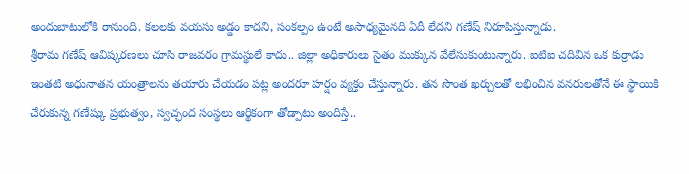అందుబాటులోకి రానుంది. కలలకు వయసు అడ్డం కాదని, సంకల్పం ఉంటే అసాధ్యమైనది ఏదీ లేదని గణేష్ నిరూపిస్తున్నాడు.
శ్రీరామ గణేష్ ఆవిష్కరణలు చూసి రాజవరం గ్రామస్థులే కాదు.. జిల్లా అధికారులు సైతం ముక్కున వేలేసుకుంటున్నారు. ఐటిఐ చదివిన ఒక కుర్రాడు ఇంతటి అధునాతన యంత్రాలను తయారు చేయడం పట్ల అందరూ హర్షం వ్యక్తం చేస్తున్నారు. తన సొంత ఖర్చులతో లభించిన వనరులతోనే ఈ స్థాయికి చేరుకున్న గణేష్కు ప్రభుత్వం, స్వచ్ఛంద సంస్థలు ఆర్థికంగా తోడ్పాటు అందిస్తే..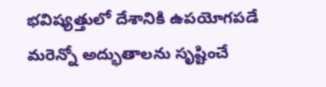భవిష్యత్తులో దేశానికి ఉపయోగపడే మరెన్నో అద్భుతాలను సృష్టించే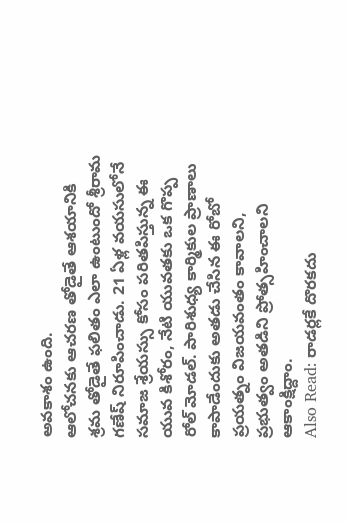అవకాశం ఉంది.
ఆలోచనకు ఆచరణ తోడైతే ఆశయానికి శ్రమ తోడైతే ఫలితం ఎలా ఉంటుందో శ్రీరామ గణేష్ నిరూపించాడు. 21 ఏళ్ల వయసులోనే సమాజ శ్రేయస్సు కోసం పరితపిస్తున్న ఈ యువ కిశోరం, నేటి యువతకు ఒక గొప్ప రోల్ మోడల్. పారిశుధ్య కార్మికుల ప్రాణాలు కాపాడేందుకు అతడు చేసిన ఈ రోబో ప్రయత్నం విజయవంతం కావాలని, ప్రభుత్వం అతడిని ప్రోత్సహించాలని ఆకాంక్షిద్దాం.
Also Read: రాడర్లకే దొరకదు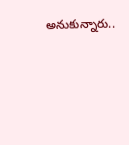అనుకున్నారు..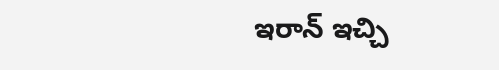ఇరాన్ ఇచ్చి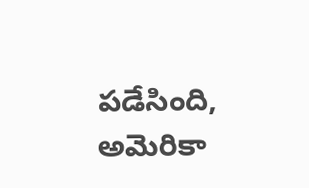పడేసింది, అమెరికా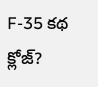F-35 కథ క్లోజ్?